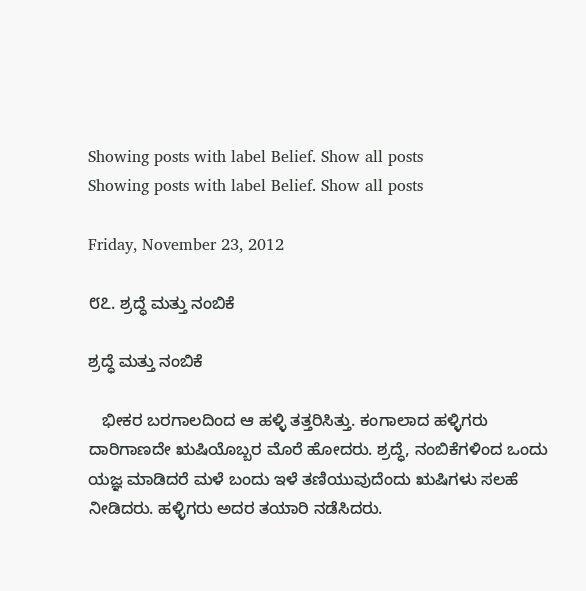Showing posts with label Belief. Show all posts
Showing posts with label Belief. Show all posts

Friday, November 23, 2012

೮೭. ಶ್ರದ್ಧೆ ಮತ್ತು ನಂಬಿಕೆ

ಶ್ರದ್ಧೆ ಮತ್ತು ನಂಬಿಕೆ

   ಭೀಕರ ಬರಗಾಲದಿಂದ ಆ ಹಳ್ಳಿ ತತ್ತರಿಸಿತ್ತು. ಕಂಗಾಲಾದ ಹಳ್ಳಿಗರು ದಾರಿಗಾಣದೇ ಋಷಿಯೊಬ್ಬರ ಮೊರೆ ಹೋದರು. ಶ್ರದ್ಧೆ, ನಂಬಿಕೆಗಳಿಂದ ಒಂದು ಯಜ್ಞ ಮಾಡಿದರೆ ಮಳೆ ಬಂದು ಇಳೆ ತಣಿಯುವುದೆಂದು ಋಷಿಗಳು ಸಲಹೆ ನೀಡಿದರು. ಹಳ್ಳಿಗರು ಅದರ ತಯಾರಿ ನಡೆಸಿದರು.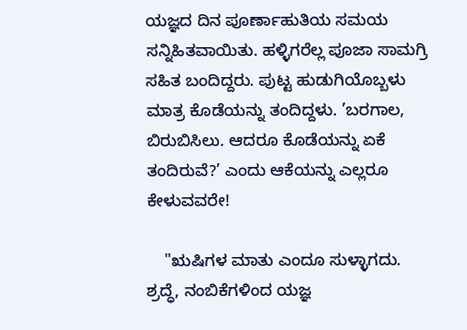ಯಜ್ಞದ ದಿನ ಪೂರ್ಣಾಹುತಿಯ ಸಮಯ ಸನ್ನಿಹಿತವಾಯಿತು. ಹಳ್ಳಿಗರೆಲ್ಲ ಪೂಜಾ ಸಾಮಗ್ರಿ ಸಹಿತ ಬಂದಿದ್ದರು. ಪುಟ್ಟ ಹುಡುಗಿಯೊಬ್ಬಳು ಮಾತ್ರ ಕೊಡೆಯನ್ನು ತಂದಿದ್ದಳು. ’ಬರಗಾಲ, ಬಿರುಬಿಸಿಲು. ಆದರೂ ಕೊಡೆಯನ್ನು ಏಕೆ ತಂದಿರುವೆ?’ ಎಂದು ಆಕೆಯನ್ನು ಎಲ್ಲರೂ ಕೇಳುವವರೇ!

    "ಋಷಿಗಳ ಮಾತು ಎಂದೂ ಸುಳ್ಳಾಗದು. ಶ್ರದ್ಧೆ, ನಂಬಿಕೆಗಳಿಂದ ಯಜ್ಞ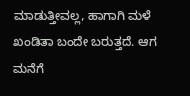ಮಾಡುತ್ತೀವಲ್ಲ, ಹಾಗಾಗಿ ಮಳೆ ಖಂಡಿತಾ ಬಂದೇ ಬರುತ್ತದೆ. ಆಗ ಮನೆಗೆ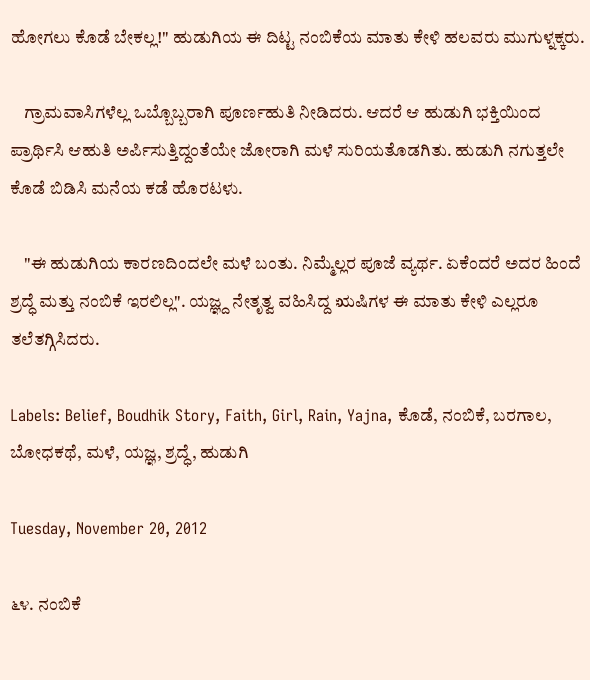ಹೋಗಲು ಕೊಡೆ ಬೇಕಲ್ಲ!" ಹುಡುಗಿಯ ಈ ದಿಟ್ಟ ನಂಬಿಕೆಯ ಮಾತು ಕೇಳಿ ಹಲವರು ಮುಗುಳ್ನಕ್ಕರು.

    ಗ್ರಾಮವಾಸಿಗಳೆಲ್ಲ ಒಬ್ಬೊಬ್ಬರಾಗಿ ಪೂರ್ಣಹುತಿ ನೀಡಿದರು. ಆದರೆ ಆ ಹುಡುಗಿ ಭಕ್ತಿಯಿಂದ ಪ್ರಾರ್ಥಿಸಿ ಆಹುತಿ ಅರ್ಪಿಸುತ್ತಿದ್ದಂತೆಯೇ ಜೋರಾಗಿ ಮಳೆ ಸುರಿಯತೊಡಗಿತು. ಹುಡುಗಿ ನಗುತ್ತಲೇ ಕೊಡೆ ಬಿಡಿಸಿ ಮನೆಯ ಕಡೆ ಹೊರಟಳು.

    "ಈ ಹುಡುಗಿಯ ಕಾರಣದಿಂದಲೇ ಮಳೆ ಬಂತು. ನಿಮ್ಮೆಲ್ಲರ ಪೂಜೆ ವ್ಯರ್ಥ. ಏಕೆಂದರೆ ಅದರ ಹಿಂದೆ ಶ್ರದ್ಧೆ ಮತ್ತು ನಂಬಿಕೆ ಇರಲಿಲ್ಲ". ಯಜ್ಞ್ದ ನೇತೃತ್ವ ವಹಿಸಿದ್ದ ಋಷಿಗಳ ಈ ಮಾತು ಕೇಳಿ ಎಲ್ಲರೂ ತಲೆತಗ್ಗಿಸಿದರು.

Labels: Belief, Boudhik Story, Faith, Girl, Rain, Yajna, ಕೊಡೆ, ನಂಬಿಕೆ, ಬರಗಾಲ, ಬೋಧಕಥೆ, ಮಳೆ, ಯಜ್ಞ, ಶ್ರದ್ಧೆ, ಹುಡುಗಿ

Tuesday, November 20, 2012

೬೪. ನಂಬಿಕೆ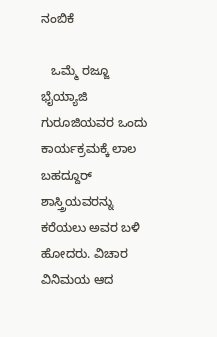ನಂಬಿಕೆ

   ಒಮ್ಮೆ ರಜ್ಜೂ ಭೈಯ್ಯಾಜಿ ಗುರೂಜಿಯವರ ಒಂದು ಕಾರ್ಯಕ್ರಮಕ್ಕೆ ಲಾಲ ಬಹದ್ದೂರ್ ಶಾಸ್ತ್ರಿಯವರನ್ನು ಕರೆಯಲು ಅವರ ಬಳಿ ಹೋದರು. ವಿಚಾರ ವಿನಿಮಯ ಆದ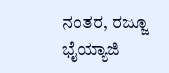ನಂತರ, ರಜ್ಜೂ ಭೈಯ್ಯಾಜಿ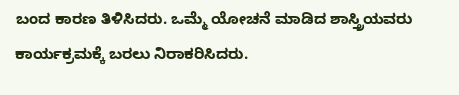ಬಂದ ಕಾರಣ ತಿಳಿಸಿದರು. ಒಮ್ಮೆ ಯೋಚನೆ ಮಾಡಿದ ಶಾಸ್ತ್ರಿಯವರು ಕಾರ್ಯಕ್ರಮಕ್ಕೆ ಬರಲು ನಿರಾಕರಿಸಿದರು.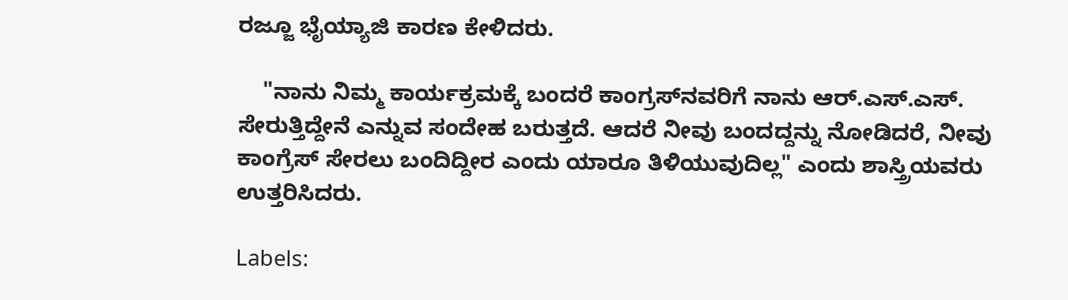ರಜ್ಜೂ ಭೈಯ್ಯಾಜಿ ಕಾರಣ ಕೇಳಿದರು.

    "ನಾನು ನಿಮ್ಮ ಕಾರ್ಯಕ್ರಮಕ್ಕೆ ಬಂದರೆ ಕಾಂಗ್ರಸ್‍ನವರಿಗೆ ನಾನು ಆರ್.ಎಸ್.ಎಸ್. ಸೇರುತ್ತಿದ್ದೇನೆ ಎನ್ನುವ ಸಂದೇಹ ಬರುತ್ತದೆ. ಆದರೆ ನೀವು ಬಂದದ್ದನ್ನು ನೋಡಿದರೆ, ನೀವು ಕಾಂಗ್ರೆಸ್ ಸೇರಲು ಬಂದಿದ್ದೀರ ಎಂದು ಯಾರೂ ತಿಳಿಯುವುದಿಲ್ಲ" ಎಂದು ಶಾಸ್ತ್ರಿಯವರು ಉತ್ತರಿಸಿದರು.

Labels: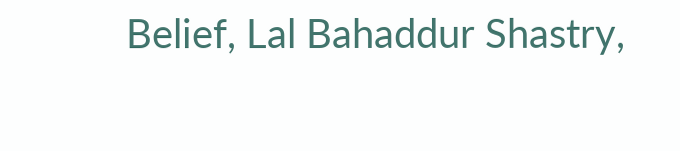Belief, Lal Bahaddur Shastry,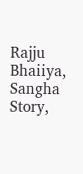Rajju Bhaiiya, Sangha Story,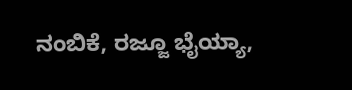ನಂಬಿಕೆ, ರಜ್ಜೂ ಭೈಯ್ಯಾ,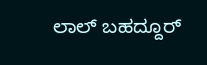ಲಾಲ್ ಬಹದ್ದೂರ್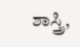ಶಾಸ್ತ್ರಿ,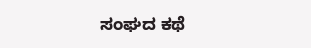ಸಂಘದ ಕಥೆ